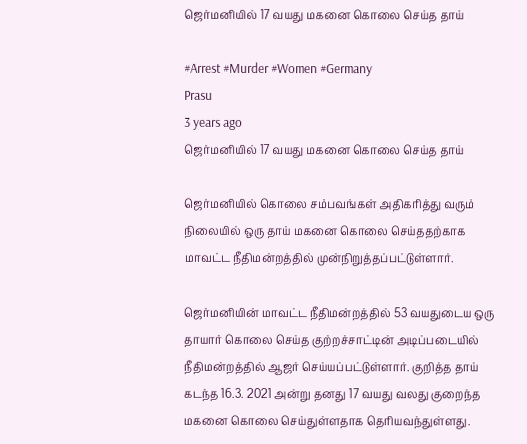ஜெர்மனியில் 17 வயது மகனை கொலை செய்த தாய்

#Arrest #Murder #Women #Germany
Prasu
3 years ago
ஜெர்மனியில் 17 வயது மகனை கொலை செய்த தாய்

ஜெர்மனியில் கொலை சம்பவங்கள் அதிகரித்து வரும் நிலையில் ஒரு தாய் மகனை கொலை செய்ததற்காக மாவட்ட நீதிமன்றத்தில் முன்நிறுத்தப்பட்டுள்ளார்.

ஜெர்மனியின் மாவட்ட நீதிமன்றத்தில் 53 வயதுடைய ஒரு தாயார் கொலை செய்த குற்றச்சாட்டின் அடிப்படையில் நீதிமன்றத்தில் ஆஜர் செய்யப்பட்டுள்ளார். குறித்த தாய் கடந்த 16.3. 2021 அன்று தனது 17 வயது வலது குறைந்த மகனை கொலை செய்துள்ளதாக தெரியவந்துள்ளது.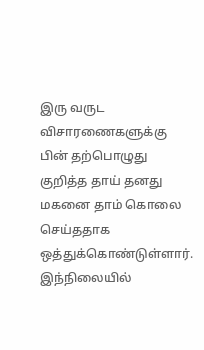இரு வருட விசாரணைகளுக்கு பின் தற்பொழுது குறித்த தாய் தனது மகனை தாம் கொலை செய்ததாக ஒத்துக்கொண்டுள்ளார். இந்நிலையில்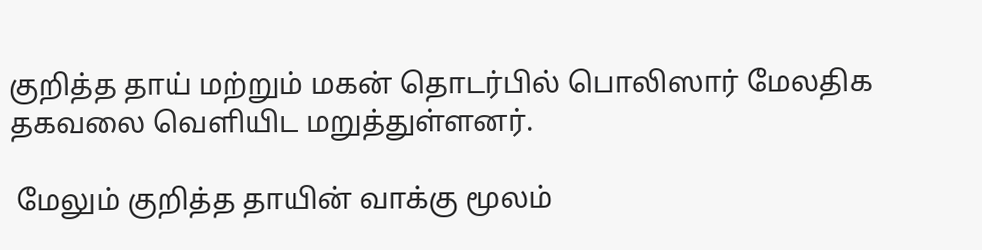குறித்த தாய் மற்றும் மகன் தொடர்பில் பொலிஸார் மேலதிக தகவலை வெளியிட மறுத்துள்ளனர்.

 மேலும் குறித்த தாயின் வாக்கு மூலம்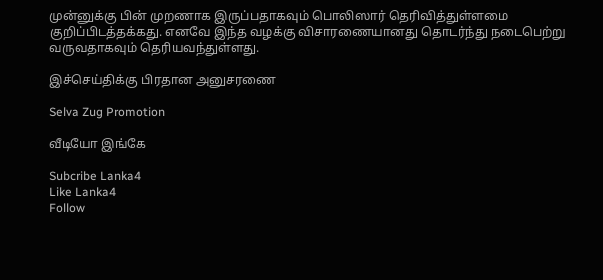முன்னுக்கு பின் முறணாக இருப்பதாகவும் பொலிஸார் தெரிவித்துள்ளமை குறிப்பிடத்தக்கது. எனவே இந்த வழக்கு விசாரணையானது தொடர்ந்து நடைபெற்று வருவதாகவும் தெரியவந்துள்ளது.

இச்செய்திக்கு பிரதான அனுசரணை

Selva Zug Promotion

வீடியோ இங்கே

Subcribe Lanka4
Like Lanka4
Follow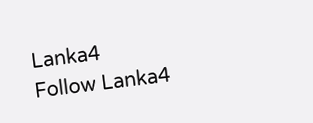Lanka4
Follow Lanka4